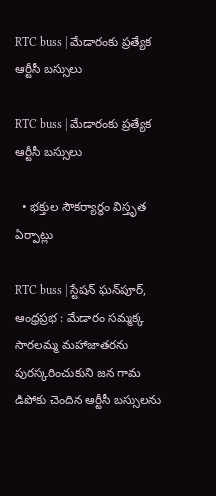RTC buss | మేడారంకు ప్రత్యేక ఆర్టీసీ బస్సులు

RTC buss | మేడారంకు ప్రత్యేక ఆర్టీసీ బస్సులు

  • భక్తుల సౌకర్యార్థం విస్తృత ఏర్పాట్లు

RTC buss | స్టేషన్ ఘన్‌పూర్, ఆంధ్రప్రభ : మేడారం సమ్మక్క సారలమ్మ మహాజాతరను పురస్కరించుకుని జన గామ డిపోకు చెందిన ఆర్టీసీ బస్సులను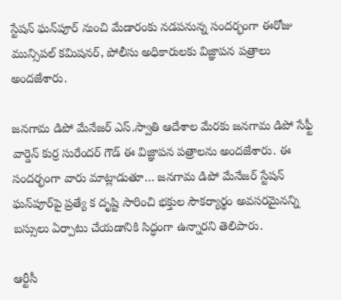స్టేషన్ ఘన్‌పూర్ నుంచి మేడారంకు నడపనున్న సందర్భంగా ఈరోజు మున్సిపల్ కమిషనర్, పోలీసు అధికారులకు విజ్ఞాపన పత్రాలు అందజేశారు.

జనగామ డిపో మేనేజర్ ఎస్.స్వాతి ఆదేశాల మేరకు జనగామ డిపో సేఫ్టీ వార్డెన్ కుర్ర సురేందర్ గౌడ్ ఈ విజ్ఞాపన పత్రాలను అందజేశారు. ఈ సందర్భంగా వారు మాట్లాడుతూ… జనగామ డిపో మేనేజర్ స్టేషన్ ఘన్‌పూర్‌పై ప్రత్యే క దృష్టి సారించి భక్తుల సౌకర్యార్థం అవసరమైనన్ని బస్సులు ఏర్పాటు చేయడానికి సిద్ధంగా ఉన్నారని తెలిపారు.

ఆర్టీసీ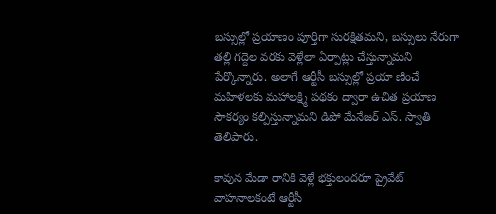బస్సుల్లో ప్రయాణం పూర్తిగా సురక్షితమని, బస్సులు నేరుగా తల్లి గద్దెల వరకు వెళ్లేలా ఏర్పాట్లు చేస్తున్నామని పేర్కొన్నారు. అలాగే ఆర్టీసీ బస్సుల్లో ప్రయా ణించే మహిళలకు మహాలక్ష్మి పథకం ద్వారా ఉచిత ప్రయాణ సౌకర్యం కల్పిస్తున్నామని డిపో మేనేజర్ ఎస్. స్వాతి తెలిపారు.

కావున మేడా రానికి వెళ్లే భక్తులందరూ ప్రైవేట్ వాహనాలకంటే ఆర్టీసీ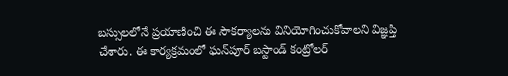బస్సులలోనే ప్రయాణించి ఈ సౌకర్యాలను వినియోగించుకోవాలని విజ్ఞప్తి చేశారు. ఈ కార్యక్రమంలో ఘన్‌పూర్ బస్టాండ్ కంట్రోలర్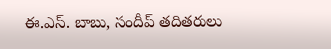ఈ.ఎస్. బాబు, సందీప్ తదితరులు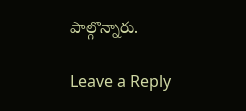పాల్గొన్నారు.

Leave a Reply